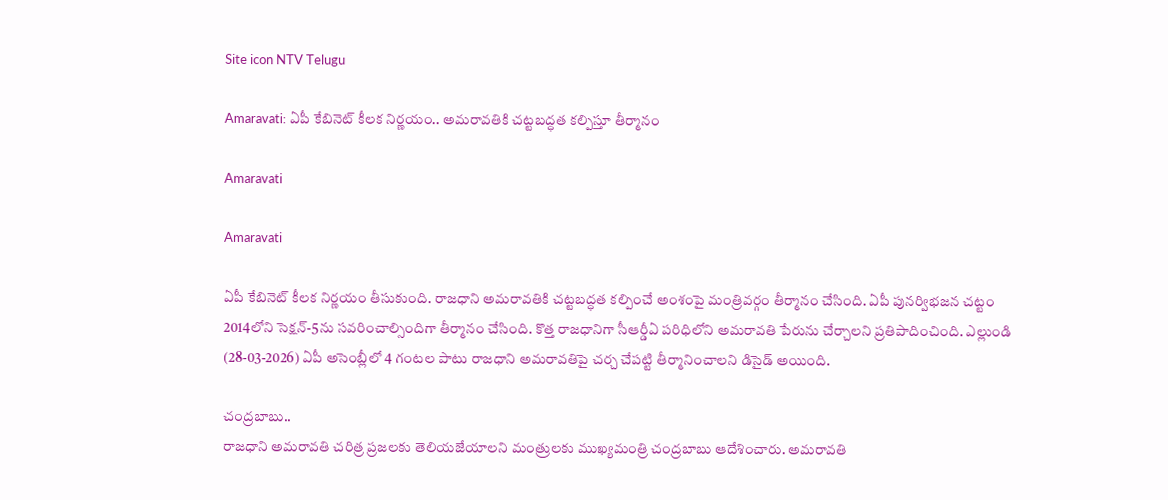Site icon NTV Telugu

Amaravati: ఏపీ కేబినెట్ కీలక నిర్ణయం.. అమరావతికి చట్టబద్ధత కల్పిస్తూ తీర్మానం

Amaravati

Amaravati

ఏపీ కేబినెట్ కీలక నిర్ణయం తీసుకుంది. రాజధాని అమరావతికి చట్టబద్ధత కల్పించే అంశంపై మంత్రివర్గం తీర్మానం చేసింది. ఏపీ పున‌ర్విభ‌జ‌న చ‌ట్టం 2014లోని సెక్షన్-5ను స‌వ‌రించాల్సిందిగా తీర్మానం చేసింది. కొత్త రాజ‌ధానిగా సీఆర్డీఏ పరిధిలోని అమ‌రావ‌తి పేరును చేర్చాలని ప్రతిపాదించింది. ఎల్లుండి (28-03-2026) ఏపీ అసెంబ్లీలో 4 గంటల పాటు రాజధాని అమరావతిపై చర్చ చేపట్టి తీర్మానించాలని డిసైడ్ అయింది.

చంద్రబాబు..
రాజధాని అమరావతి చరిత్ర ప్రజలకు తెలియజేయాలని మంత్రులకు ముఖ్యమంత్రి చంద్రబాబు ఆదేశించారు. అమరావతి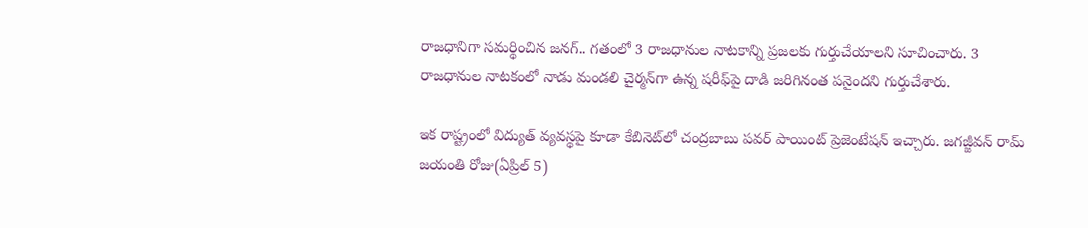రాజధానిగా సమర్థించిన జనగ్.. గతంలో 3 రాజధానుల నాటకాన్ని ప్రజలకు గుర్తుచేయాలని సూచించారు. 3 రాజధానుల నాటకంలో నాడు మండలి చైర్మన్‌గా ఉన్న షరీఫ్‌పై దాడి జరిగినంత పనైందని గుర్తుచేశారు.

ఇక రాష్ట్రంలో విద్యుత్ వ్యవస్థపై కూడా కేబినెట్‌లో చంద్రబాబు పవర్ పాయింట్ ప్రెజెంటేషన్ ఇచ్చారు. జగజ్జీవన్ రామ్ జయంతి రోజు(ఏప్రిల్ 5)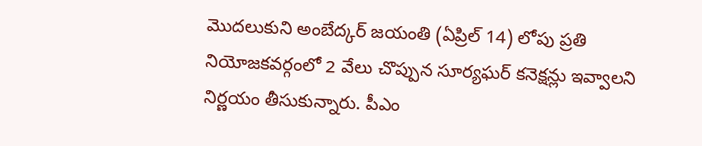మొదలుకుని అంబేద్కర్ జయంతి (ఏప్రిల్ 14) లోపు ప్రతి నియోజకవర్గంలో 2 వేలు చొప్పున సూర్యఘర్ కనెక్షన్లు ఇవ్వాలని నిర్ణయం తీసుకున్నారు. పీఎం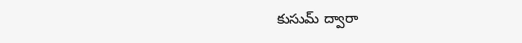కుసుమ్ ద్వారా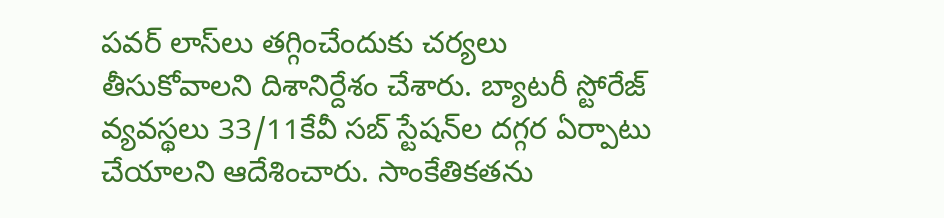పవర్ లాస్‌లు తగ్గించేందుకు చర్యలు తీసుకోవాలని దిశానిర్దేశం చేశారు. బ్యాటరీ స్టోరేజ్ వ్యవస్థలు 33/11కేవీ సబ్ స్టేషన్‌ల దగ్గర ఏర్పాటు చేయాలని ఆదేశించారు. సాంకేతికతను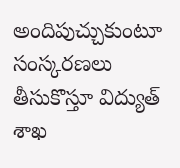అందిపుచ్చుకుంటూ సంస్కరణలు తీసుకొస్తూ విద్యుత్ శాఖ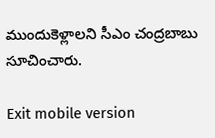ముందుకెళ్లాలని సీఎం చంద్రబాబు సూచించారు.

Exit mobile version